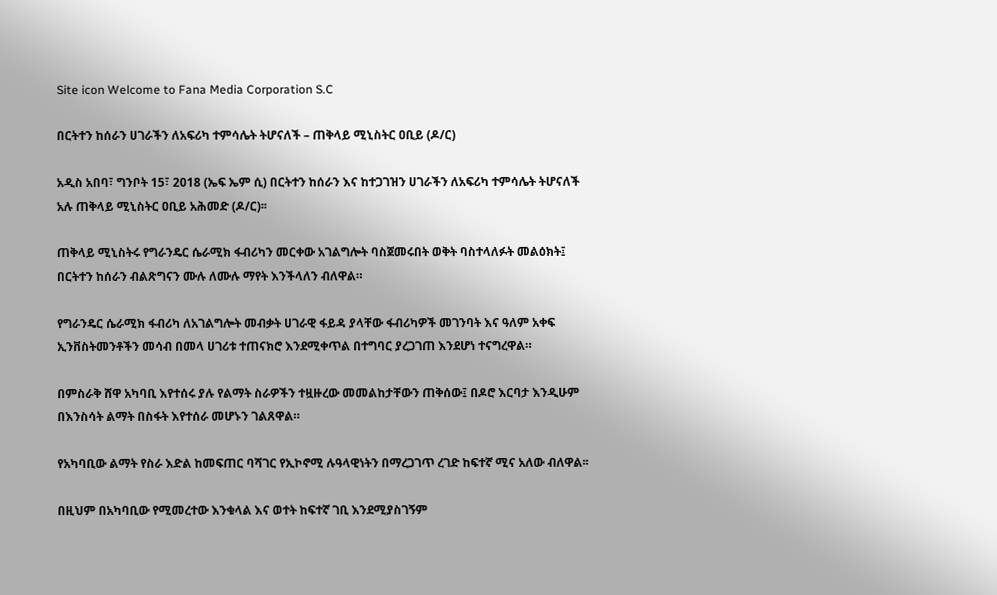Site icon Welcome to Fana Media Corporation S.C

በርትተን ከሰራን ሀገራችን ለአፍሪካ ተምሳሌት ትሆናለች – ጠቅላይ ሚኒስትር ዐቢይ (ዶ/ር)

አዲስ አበባ፣ ግንቦት 15፣ 2018 (ኤፍ ኤም ሲ) በርትተን ከሰራን እና ከተጋገዝን ሀገራችን ለአፍሪካ ተምሳሌት ትሆናለች አሉ ጠቅላይ ሚኒስትር ዐቢይ አሕመድ (ዶ/ር)፡፡

ጠቅላይ ሚኒስትሩ የግራንዴር ሴራሚክ ፋብሪካን መርቀው አገልግሎት ባስጀመሩበት ወቅት ባስተላለፉት መልዕክት፤ በርትተን ከሰራን ብልጽግናን ሙሉ ለሙሉ ማየት እንችላለን ብለዋል።

የግራንዴር ሴራሚክ ፋብሪካ ለአገልግሎት መብቃት ሀገራዊ ፋይዳ ያላቸው ፋብሪካዎች መገንባት እና ዓለም አቀፍ ኢንቨስትመንቶችን መሳብ በመላ ሀገሪቱ ተጠናክሮ እንደሚቀጥል በተግባር ያረጋገጠ እንደሆነ ተናግረዋል።

በምስራቅ ሸዋ አካባቢ እየተሰሩ ያሉ የልማት ስራዎችን ተዟዙረው መመልከታቸውን ጠቅሰው፤ በዶሮ እርባታ እንዲሁም በእንስሳት ልማት በስፋት እየተሰራ መሆኑን ገልጸዋል።

የአካባቢው ልማት የስራ እድል ከመፍጠር ባሻገር የኢኮኖሚ ሉዓላዊነትን በማረጋገጥ ረገድ ከፍተኛ ሚና አለው ብለዋል፡፡

በዚህም በአካባቢው የሚመረተው እንቁላል እና ወተት ከፍተኛ ገቢ እንደሚያስገኝም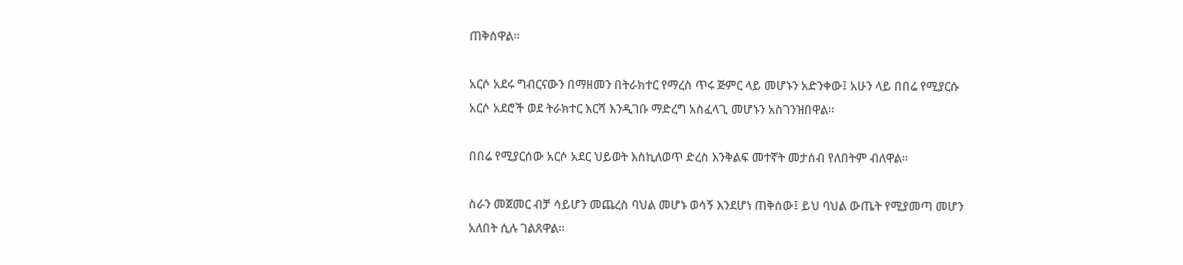ጠቅሰዋል።

አርሶ አደሩ ግብርናውን በማዘመን በትራክተር የማረስ ጥሩ ጅምር ላይ መሆኑን አድንቀው፤ አሁን ላይ በበሬ የሚያርሱ አርሶ አደሮች ወደ ትራክተር እርሻ እንዲገቡ ማድረግ አስፈላጊ መሆኑን አስገንዝበዋል።

በበሬ የሚያርሰው አርሶ አደር ህይወት እስኪለወጥ ድረስ እንቅልፍ መተኛት መታሰብ የለበትም ብለዋል፡፡

ስራን መጀመር ብቻ ሳይሆን መጨረስ ባህል መሆኑ ወሳኝ እንደሆነ ጠቅሰው፤ ይህ ባህል ውጤት የሚያመጣ መሆን አለበት ሲሉ ገልጸዋል።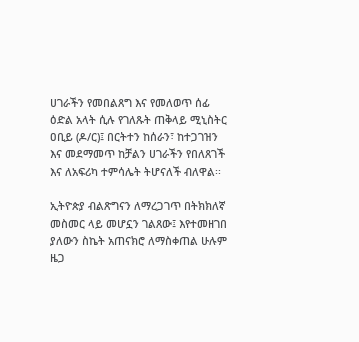ሀገራችን የመበልጸግ እና የመለወጥ ሰፊ ዕድል አላት ሲሉ የገለጹት ጠቅላይ ሚኒስትር ዐቢይ (ዶ/ር)፤ በርትተን ከሰራን፣ ከተጋገዝን እና መደማመጥ ከቻልን ሀገራችን የበለጸገች እና ለአፍሪካ ተምሳሌት ትሆናለች ብለዋል፡፡

ኢትዮጵያ ብልጽግናን ለማረጋገጥ በትክክለኛ መስመር ላይ መሆኗን ገልጸው፤ እየተመዘገበ ያለውን ስኬት አጠናክሮ ለማስቀጠል ሁሉም ዜጋ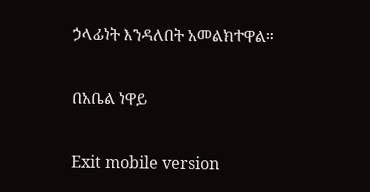ኃላፊነት እንዳለበት አመልክተዋል።

በአቤል ነዋይ

Exit mobile version